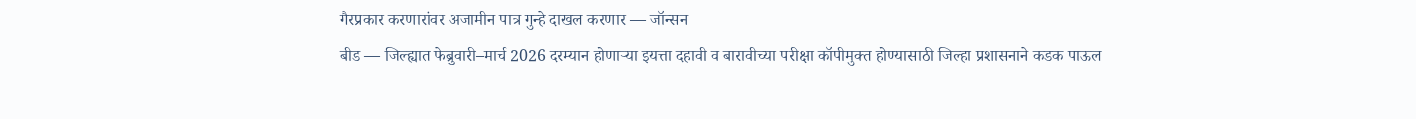गैरप्रकार करणारांवर अजामीन पात्र गुन्हे दाखल करणार — जॉन्सन
बीड — जिल्ह्यात फेब्रुवारी–मार्च 2026 दरम्यान होणाऱ्या इयत्ता दहावी व बारावीच्या परीक्षा कॉपीमुक्त होण्यासाठी जिल्हा प्रशासनाने कडक पाऊल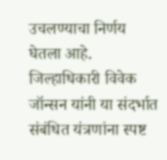उचलण्याचा निर्णय घेतला आहे. जिल्हाधिकारी विवेक जॉन्सन यांनी या संदर्भात संबंधित यंत्रणांना स्पष्ट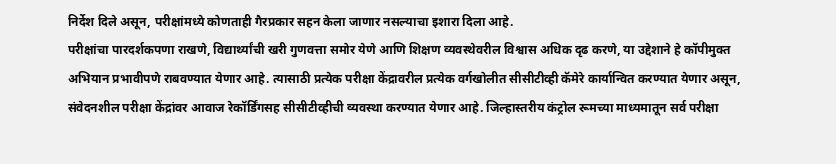निर्देश दिले असून, परीक्षांमध्ये कोणताही गैरप्रकार सहन केला जाणार नसल्याचा इशारा दिला आहे.
परीक्षांचा पारदर्शकपणा राखणे, विद्यार्थ्यांची खरी गुणवत्ता समोर येणे आणि शिक्षण व्यवस्थेवरील विश्वास अधिक दृढ करणे, या उद्देशाने हे कॉपीमुक्त अभियान प्रभावीपणे राबवण्यात येणार आहे. त्यासाठी प्रत्येक परीक्षा केंद्रावरील प्रत्येक वर्गखोलीत सीसीटीव्ही कॅमेरे कार्यान्वित करण्यात येणार असून, संवेदनशील परीक्षा केंद्रांवर आवाज रेकॉर्डिंगसह सीसीटीव्हीची व्यवस्था करण्यात येणार आहे. जिल्हास्तरीय कंट्रोल रूमच्या माध्यमातून सर्व परीक्षा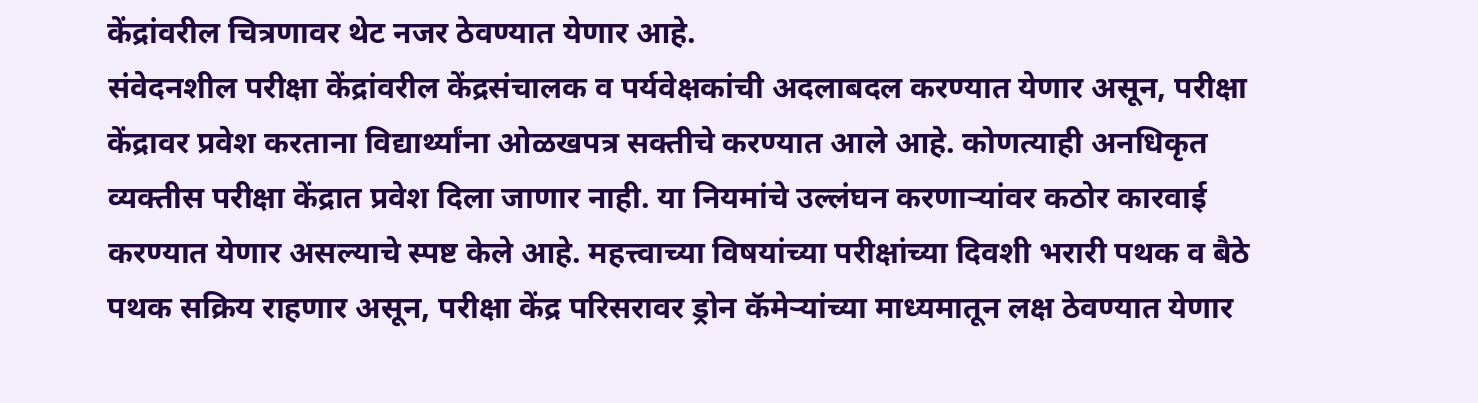केंद्रांवरील चित्रणावर थेट नजर ठेवण्यात येणार आहे.
संवेदनशील परीक्षा केंद्रांवरील केंद्रसंचालक व पर्यवेक्षकांची अदलाबदल करण्यात येणार असून, परीक्षा केंद्रावर प्रवेश करताना विद्यार्थ्यांना ओळखपत्र सक्तीचे करण्यात आले आहे. कोणत्याही अनधिकृत व्यक्तीस परीक्षा केंद्रात प्रवेश दिला जाणार नाही. या नियमांचे उल्लंघन करणाऱ्यांवर कठोर कारवाई करण्यात येणार असल्याचे स्पष्ट केले आहे. महत्त्वाच्या विषयांच्या परीक्षांच्या दिवशी भरारी पथक व बैठे पथक सक्रिय राहणार असून, परीक्षा केंद्र परिसरावर ड्रोन कॅमेऱ्यांच्या माध्यमातून लक्ष ठेवण्यात येणार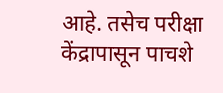आहे. तसेच परीक्षा केंद्रापासून पाचशे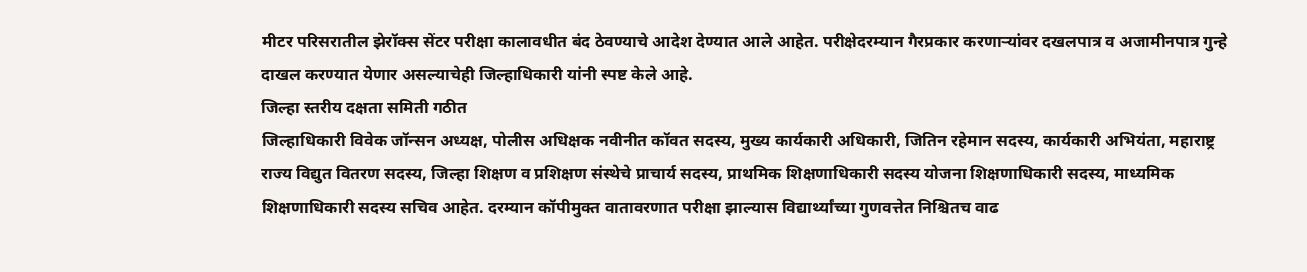मीटर परिसरातील झेरॉक्स सेंटर परीक्षा कालावधीत बंद ठेवण्याचे आदेश देण्यात आले आहेत. परीक्षेदरम्यान गैरप्रकार करणाऱ्यांवर दखलपात्र व अजामीनपात्र गुन्हे दाखल करण्यात येणार असल्याचेही जिल्हाधिकारी यांनी स्पष्ट केले आहे.
जिल्हा स्तरीय दक्षता समिती गठीत
जिल्हाधिकारी विवेक जॉन्सन अध्यक्ष, पोलीस अधिक्षक नवीनीत कॉवत सदस्य, मुख्य कार्यकारी अधिकारी, जितिन रहेमान सदस्य, कार्यकारी अभियंता, महाराष्ट्र राज्य विद्युत वितरण सदस्य, जिल्हा शिक्षण व प्रशिक्षण संस्थेचे प्राचार्य सदस्य, प्राथमिक शिक्षणाधिकारी सदस्य योजना शिक्षणाधिकारी सदस्य, माध्यमिक शिक्षणाधिकारी सदस्य सचिव आहेत. दरम्यान कॉपीमुक्त वातावरणात परीक्षा झाल्यास विद्यार्थ्यांच्या गुणवत्तेत निश्चितच वाढ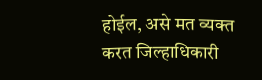होईल, असे मत व्यक्त करत जिल्हाधिकारी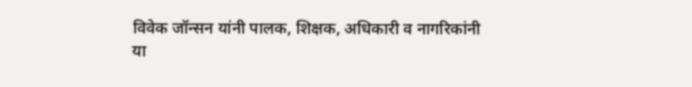विवेक जॉन्सन यांनी पालक, शिक्षक, अधिकारी व नागरिकांनी या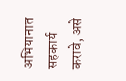अभियानात सहकार्य करावे, असे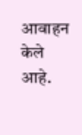आवाहन केले आहे.